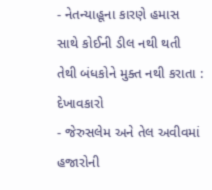- નેતન્યાહૂના કારણે હમાસ સાથે કોઈની ડીલ નથી થતી તેથી બંધકોને મુક્ત નથી કરાતા : દેખાવકારો
- જેરુસલેમ અને તેલ અવીવમાં હજારોની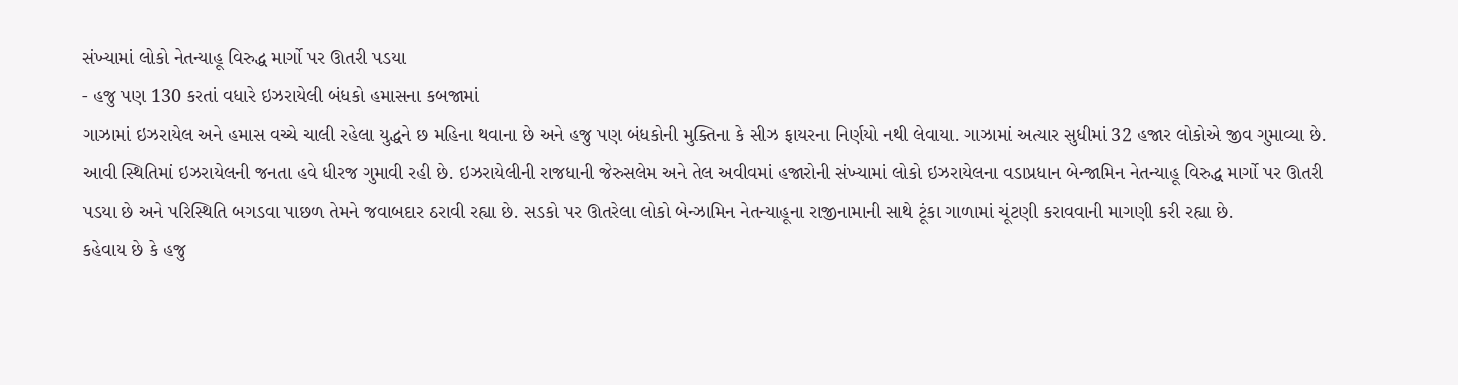સંખ્યામાં લોકો નેતન્યાહૂ વિરુદ્ધ માર્ગો પર ઊતરી પડયા
- હજુ પણ 130 કરતાં વધારે ઇઝરાયેલી બંધકો હમાસના કબજામાં
ગાઝામાં ઇઝરાયેલ અને હમાસ વચ્ચે ચાલી રહેલા યુદ્ધને છ મહિના થવાના છે અને હજુ પણ બંધકોની મુક્તિના કે સીઝ ફાયરના નિર્ણયો નથી લેવાયા. ગાઝામાં અત્યાર સુધીમાં 32 હજાર લોકોએ જીવ ગુમાવ્યા છે. આવી સ્થિતિમાં ઇઝરાયેલની જનતા હવે ધીરજ ગુમાવી રહી છે. ઇઝરાયેલીની રાજધાની જેરુસલેમ અને તેલ અવીવમાં હજારોની સંખ્યામાં લોકો ઇઝરાયેલના વડાપ્રધાન બેન્જામિન નેતન્યાહૂ વિરુદ્ધ માર્ગો પર ઊતરી પડયા છે અને પરિસ્થિતિ બગડવા પાછળ તેમને જવાબદાર ઠરાવી રહ્યા છે. સડકો પર ઊતરેલા લોકો બેન્ઝામિન નેતન્યાહૂના રાજીનામાની સાથે ટૂંકા ગાળામાં ચૂંટણી કરાવવાની માગણી કરી રહ્યા છે.
કહેવાય છે કે હજુ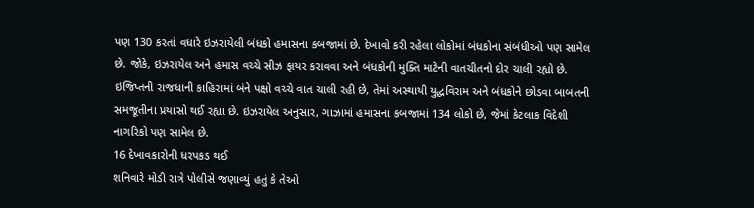પણ 130 કરતાં વધારે ઇઝરાયેલી બંધકો હમાસના કબજામાં છે. દેખાવો કરી રહેલા લોકોમાં બંધકોના સંબંધીઓ પણ સામેલ છે. જોકે, ઇઝરાયેલ અને હમાસ વચ્ચે સીઝ ફાયર કરાવવા અને બંધકોની મુક્તિ માટેની વાતચીતનો દોર ચાલી રહ્યો છે. ઇજિપ્તની રાજધાની કાહિરામાં બંને પક્ષો વચ્ચે વાત ચાલી રહી છે, તેમાં અસ્થાયી યુદ્ધવિરામ અને બંધકોને છોડવા બાબતની સમજૂતીના પ્રયાસો થઈ રહ્યા છે. ઇઝરાયેલ અનુસાર, ગાઝામાં હમાસના કબજામાં 134 લોકો છે, જેમાં કેટલાક વિદેશી નાગરિકો પણ સામેલ છે.
16 દેખાવકારોની ધરપકડ થઈ
શનિવારે મોડી રાત્રે પોલીસે જણાવ્યું હતું કે તેઓ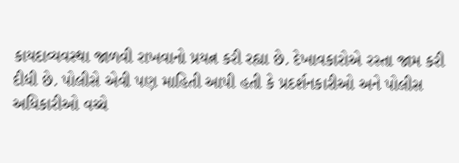કાયદાવ્યવસ્થા જાળવી રાખવાનો પ્રયત્ન કરી રહ્યા છે. દેખાવકારોએ રસ્તા જામ કરી દીધી છે. પોલીસે એવી પણ માહિતી આપી હતી કે પ્રદર્શનકારીઓ અને પોલીસ અધિકારીઓ વચ્ચે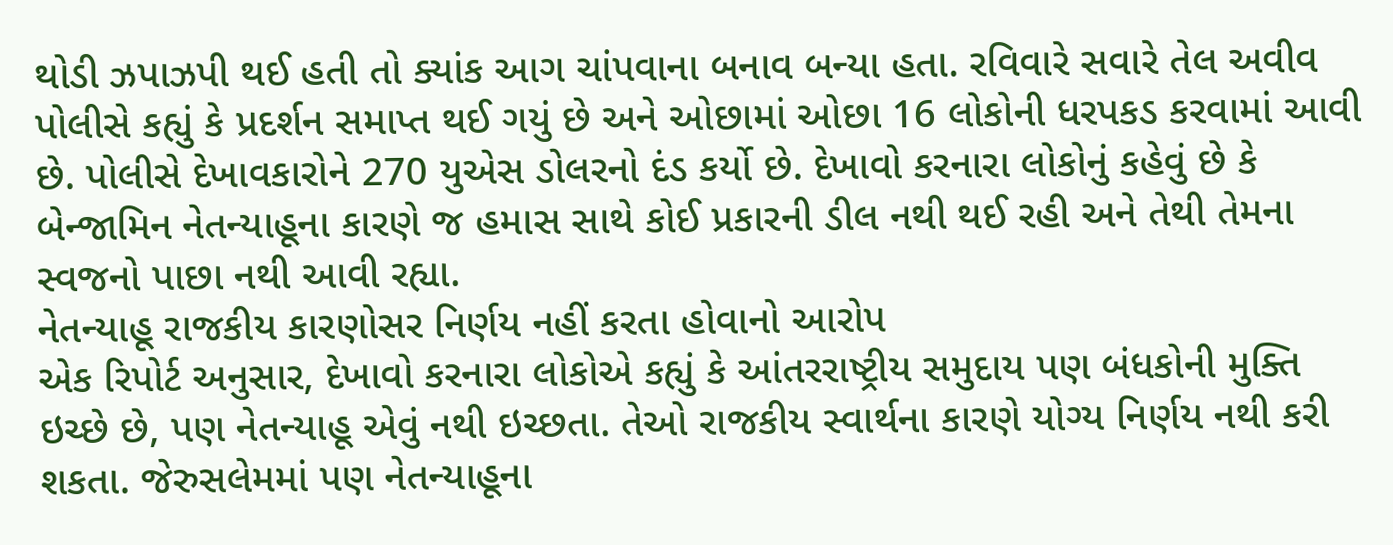થોડી ઝપાઝપી થઈ હતી તો ક્યાંક આગ ચાંપવાના બનાવ બન્યા હતા. રવિવારે સવારે તેલ અવીવ પોલીસે કહ્યું કે પ્રદર્શન સમાપ્ત થઈ ગયું છે અને ઓછામાં ઓછા 16 લોકોની ધરપકડ કરવામાં આવી છે. પોલીસે દેખાવકારોને 270 યુએસ ડોલરનો દંડ કર્યો છે. દેખાવો કરનારા લોકોનું કહેવું છે કે બેન્જામિન નેતન્યાહૂના કારણે જ હમાસ સાથે કોઈ પ્રકારની ડીલ નથી થઈ રહી અને તેથી તેમના સ્વજનો પાછા નથી આવી રહ્યા.
નેતન્યાહૂ રાજકીય કારણોસર નિર્ણય નહીં કરતા હોવાનો આરોપ
એક રિપોર્ટ અનુસાર, દેખાવો કરનારા લોકોએ કહ્યું કે આંતરરાષ્ટ્રીય સમુદાય પણ બંધકોની મુક્તિ ઇચ્છે છે, પણ નેતન્યાહૂ એવું નથી ઇચ્છતા. તેઓ રાજકીય સ્વાર્થના કારણે યોગ્ય નિર્ણય નથી કરી શકતા. જેરુસલેમમાં પણ નેતન્યાહૂના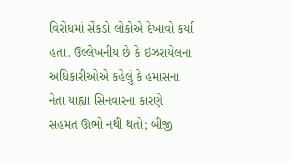વિરોધમાં સેંકડો લોકોએ દેખાવો કર્યા હતા. ઉલ્લેખનીય છે કે ઇઝરાયેલના અધિકારીઓએ કહેલું કે હમાસના નેતા યાહ્યા સિનવારના કારણે સહમત ઊભો નથી થતો; બીજી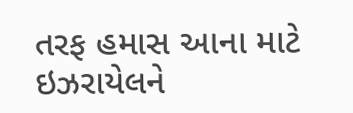તરફ હમાસ આના માટે ઇઝરાયેલને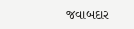જવાબદાર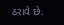ઠરાવે છે.